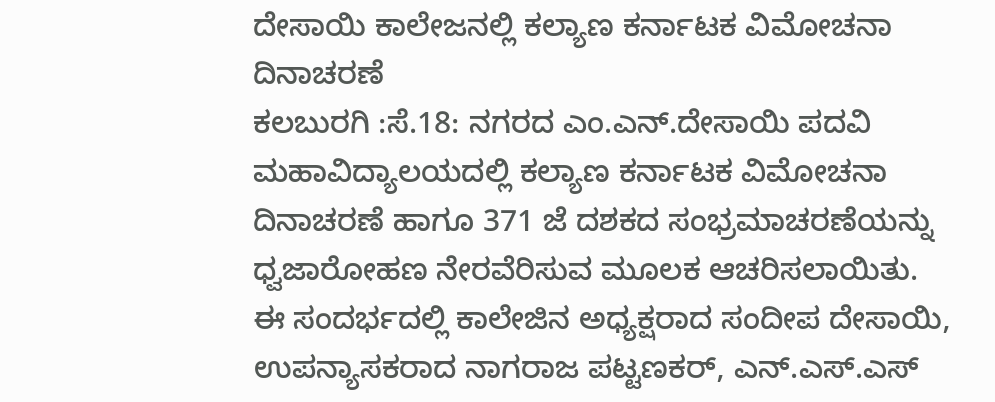ದೇಸಾಯಿ ಕಾಲೇಜನಲ್ಲಿ ಕಲ್ಯಾಣ ಕರ್ನಾಟಕ ವಿಮೋಚನಾ ದಿನಾಚರಣೆ
ಕಲಬುರಗಿ :ಸೆ.18: ನಗರದ ಎಂ.ಎನ್.ದೇಸಾಯಿ ಪದವಿ ಮಹಾವಿದ್ಯಾಲಯದಲ್ಲಿ ಕಲ್ಯಾಣ ಕರ್ನಾಟಕ ವಿಮೋಚನಾ ದಿನಾಚರಣೆ ಹಾಗೂ 371 ಜೆ ದಶಕದ ಸಂಭ್ರಮಾಚರಣೆಯನ್ನು ಧ್ವಜಾರೋಹಣ ನೇರವೆರಿಸುವ ಮೂಲಕ ಆಚರಿಸಲಾಯಿತು.
ಈ ಸಂದರ್ಭದಲ್ಲಿ ಕಾಲೇಜಿನ ಅಧ್ಯಕ್ಷರಾದ ಸಂದೀಪ ದೇಸಾಯಿ, ಉಪನ್ಯಾಸಕರಾದ ನಾಗರಾಜ ಪಟ್ಟಣಕರ್, ಎನ್.ಎಸ್.ಎಸ್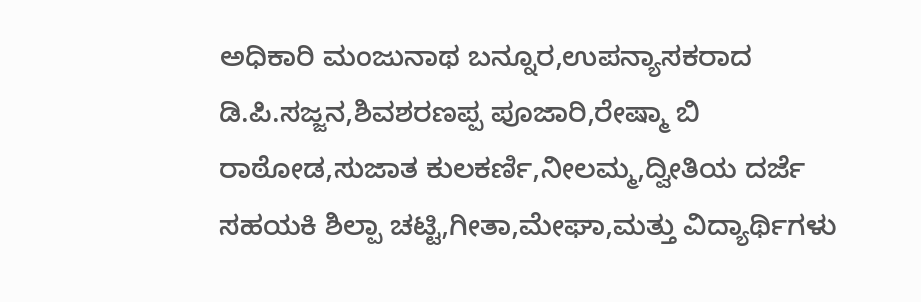ಅಧಿಕಾರಿ ಮಂಜುನಾಥ ಬನ್ನೂರ,ಉಪನ್ಯಾಸಕರಾದ ಡಿ.ಪಿ.ಸಜ್ಜನ,ಶಿವಶರಣಪ್ಪ ಪೂಜಾರಿ,ರೇಷ್ಮಾ ಬಿ ರಾಠೋಡ,ಸುಜಾತ ಕುಲಕರ್ಣಿ,ನೀಲಮ್ಮ,ದ್ವೀತಿಯ ದರ್ಜೆ ಸಹಯಕಿ ಶಿಲ್ಪಾ ಚಟ್ಟಿ,ಗೀತಾ,ಮೇಘಾ,ಮತ್ತು ವಿದ್ಯಾರ್ಥಿಗಳು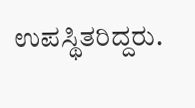ಉಪಸ್ಥಿತರಿದ್ದರು.